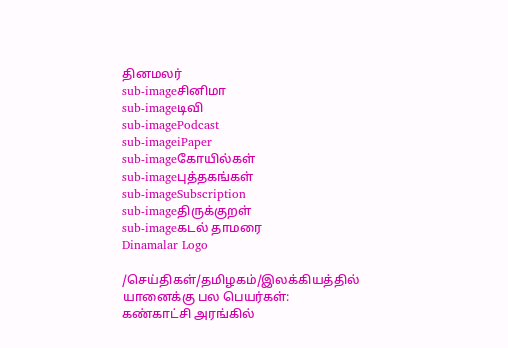தினமலர்
sub-imageசினிமா
sub-imageடிவி
sub-imagePodcast
sub-imageiPaper
sub-imageகோயில்கள்
sub-imageபுத்தகங்கள்
sub-imageSubscription
sub-imageதிருக்குறள்
sub-imageகடல் தாமரை
Dinamalar Logo

/செய்திகள்/தமிழகம்/இலக்கியத்தில் யானைக்கு பல பெயர்கள்: கண்காட்சி அரங்கில்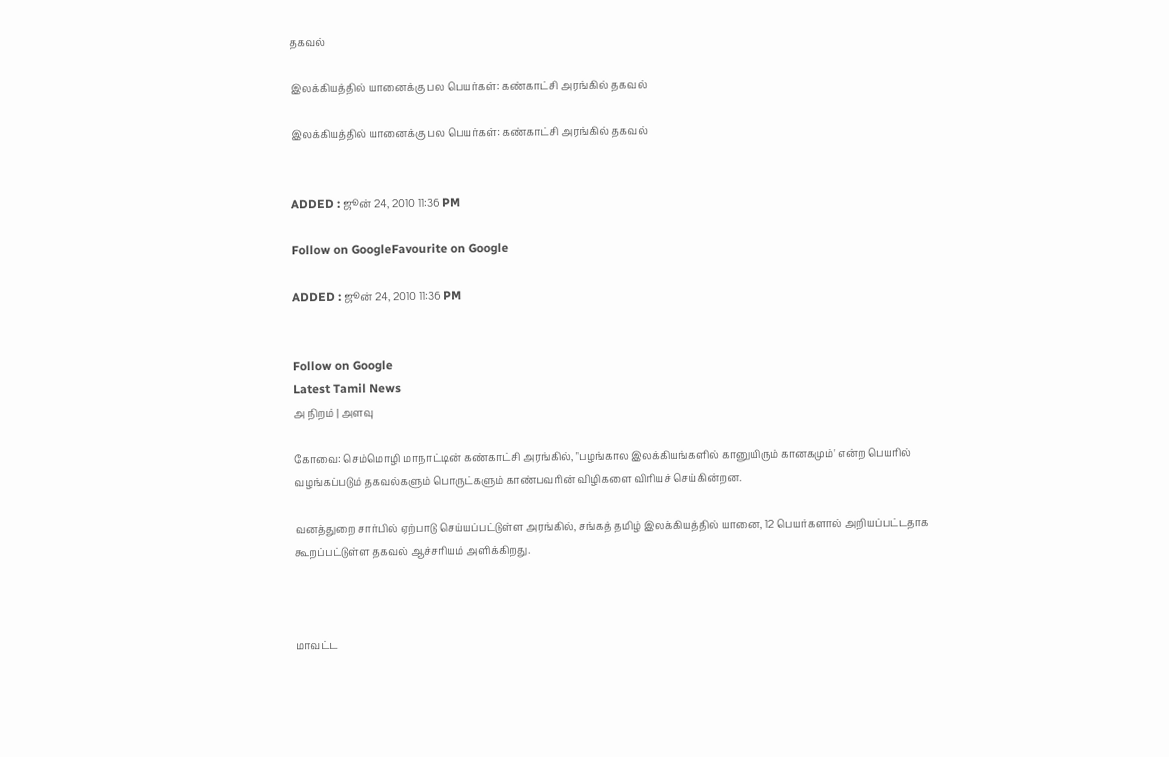தகவல்

இலக்கியத்தில் யானைக்கு பல பெயர்கள்: கண்காட்சி அரங்கில் தகவல்

இலக்கியத்தில் யானைக்கு பல பெயர்கள்: கண்காட்சி அரங்கில் தகவல்


ADDED : ஜூன் 24, 2010 11:36 PM

Follow on GoogleFavourite on Google

ADDED : ஜூன் 24, 2010 11:36 PM


Follow on Google
Latest Tamil News
அ நிறம் | அளவு

கோவை: செம்மொழி மாநாட்டின் கண்காட்சி அரங்கில், "பழங்கால இலக்கியங்களில் கானுயிரும் கானகமும்' என்ற பெயரில் வழங்கப்படும் தகவல்களும் பொருட்களும் காண்பவரின் விழிகளை விரியச் செய்கின்றன.

வனத்துறை சார்பில் ஏற்பாடு செய்யப்பட்டுள்ள அரங்கில், சங்கத் தமிழ் இலக்கியத்தில் யானை, 12 பெயர்களால் அறியப்பட்டதாக கூறப்பட்டுள்ள தகவல் ஆச்சரியம் அளிக்கிறது.



மாவட்ட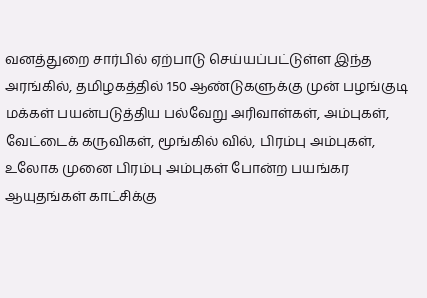வனத்துறை சார்பில் ஏற்பாடு செய்யப்பட்டுள்ள இந்த அரங்கில், தமிழகத்தில் 150 ஆண்டுகளுக்கு முன் பழங்குடி மக்கள் பயன்படுத்திய பல்வேறு அரிவாள்கள், அம்புகள், வேட்டைக் கருவிகள், மூங்கில் வில், பிரம்பு அம்புகள், உலோக முனை பிரம்பு அம்புகள் போன்ற பயங்கர ஆயுதங்கள் காட்சிக்கு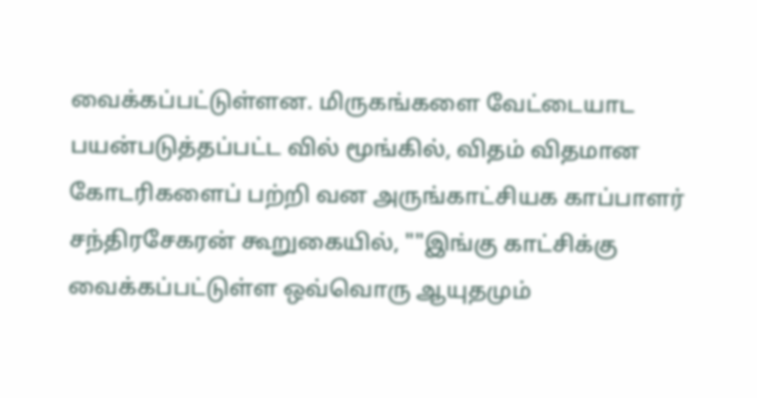வைக்கப்பட்டுள்ளன. மிருகங்களை வேட்டையாட பயன்படுத்தப்பட்ட வில் மூங்கில், விதம் விதமான கோடரிகளைப் பற்றி வன அருங்காட்சியக காப்பாளர் சந்திரசேகரன் கூறுகையில், ""இங்கு காட்சிக்கு வைக்கப்பட்டுள்ள ஒவ்வொரு ஆயுதமும்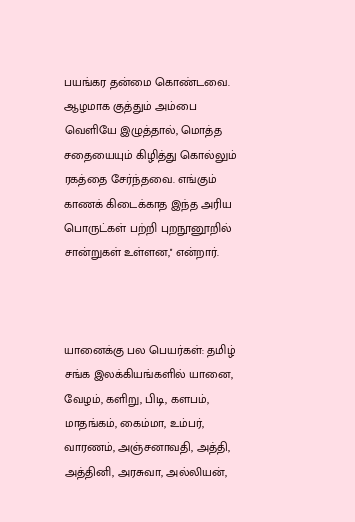பயங்கர தன்மை கொண்டவை. ஆழமாக குத்தும் அம்பை வெளியே இழுத்தால், மொத்த சதையையும் கிழித்து கொல்லும் ரகத்தை சேர்ந்தவை. எங்கும் காணக் கிடைக்காத இந்த அரிய பொருட்கள் பற்றி புறநூனூறில் சான்றுகள் உள்ளன,'' என்றார்.



யானைக்கு பல பெயர்கள்: தமிழ் சங்க இலக்கியங்களில் யானை, வேழம், களிறு, பிடி, களபம், மாதங்கம், கைம்மா, உம்பர், வாரணம், அஞ்சனாவதி, அத்தி, அத்தினி, அரசுவா, அல்லியன்,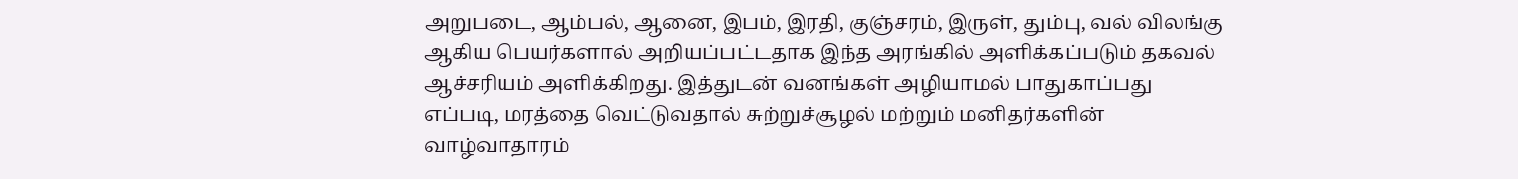அறுபடை, ஆம்பல், ஆனை, இபம், இரதி, குஞ்சரம், இருள், தும்பு, வல் விலங்கு ஆகிய பெயர்களால் அறியப்பட்டதாக இந்த அரங்கில் அளிக்கப்படும் தகவல் ஆச்சரியம் அளிக்கிறது. இத்துடன் வனங்கள் அழியாமல் பாதுகாப்பது எப்படி, மரத்தை வெட்டுவதால் சுற்றுச்சூழல் மற்றும் மனிதர்களின் வாழ்வாதாரம்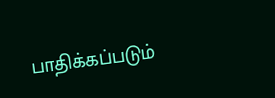பாதிக்கப்படும்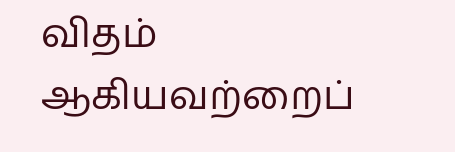விதம் ஆகியவற்றைப்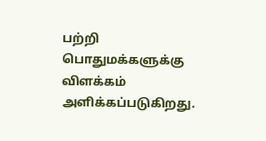பற்றி பொதுமக்களுக்கு விளக்கம் அளிக்கப்படுகிறது.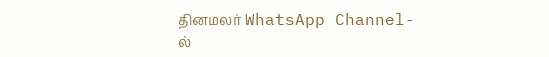தினமலர் WhatsApp Channel-ல்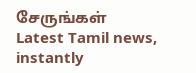சேருங்கள்
Latest Tamil news, instantly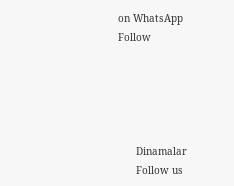on WhatsApp
Follow





      Dinamalar
      Follow us